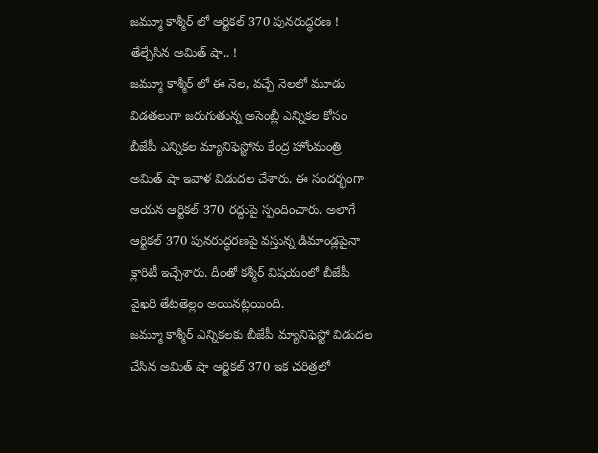జమ్మూ కాశ్మీర్ లో ఆర్టికల్ 370 పునరుద్ధరణ ! తేల్చేసిన అమిత్ షా.. !
జమ్మూ కాశ్మీర్ లో ఈ నెల, వచ్చే నెలలో మూడు విడతలుగా జరుగుతున్న అసెంబ్లీ ఎన్నికల కోసం బీజేపీ ఎన్నికల మ్యానిఫెస్టోను కేంద్ర హోంమంత్రి అమిత్ షా ఇవాళ విడుదల చేశారు. ఈ సందర్భంగా ఆయన ఆర్టికల్ 370 రద్దుపై స్పందించారు. అలాగే ఆర్టికల్ 370 పునరుద్ధరణపై వస్తున్న డిమాండ్లపైనా క్లారిటీ ఇచ్చేశారు. దీంతో కశ్మీర్ విషయంలో బీజేపీ వైఖరి తేటతెల్లం అయినట్లయింది.
జమ్మూ కాశ్మీర్ ఎన్నికలకు బీజేపీ మ్యానిఫెస్టో విడుదల చేసిన అమిత్ షా ఆర్టికల్ 370 ఇక చరిత్రలో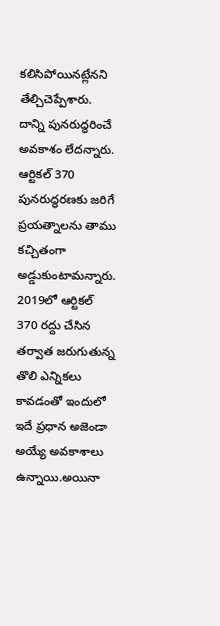కలిసిపోయినట్లేనని తేల్చిచెప్పేశారు. దాన్ని పునరుద్ధరించే అవకాశం లేదన్నారు. ఆర్టికల్ 370 పునరుద్ధరణకు జరిగే ప్రయత్నాలను తాము కచ్చితంగా అడ్డుకుంటామన్నారు. 2019లో ఆర్టికల్ 370 రద్దు చేసిన తర్వాత జరుగుతున్న తొలి ఎన్నికలు కావడంతో ఇందులో ఇదే ప్రధాన అజెండా అయ్యే అవకాశాలు ఉన్నాయి.అయినా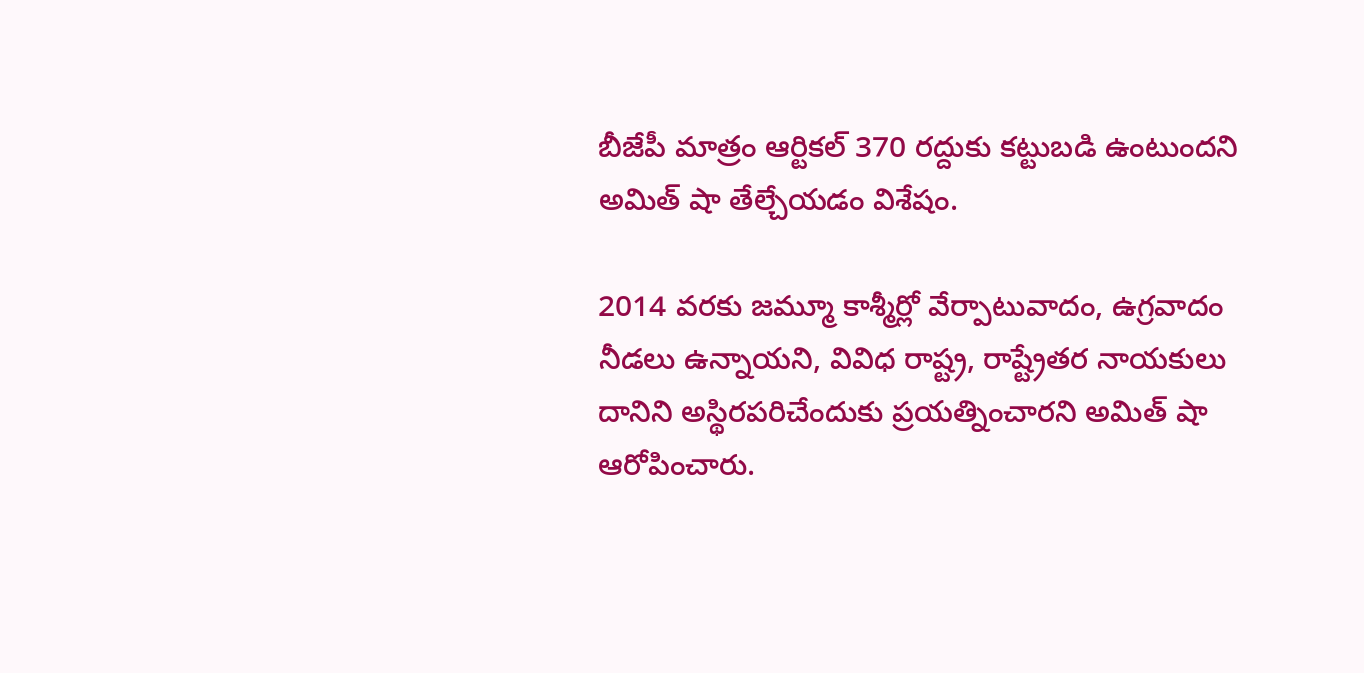బీజేపీ మాత్రం ఆర్టికల్ 370 రద్దుకు కట్టుబడి ఉంటుందని అమిత్ షా తేల్చేయడం విశేషం.

2014 వరకు జమ్మూ కాశ్మీర్లో వేర్పాటువాదం, ఉగ్రవాదం నీడలు ఉన్నాయని, వివిధ రాష్ట్ర, రాష్ట్రేతర నాయకులు దానిని అస్థిరపరిచేందుకు ప్రయత్నించారని అమిత్ షా ఆరోపించారు.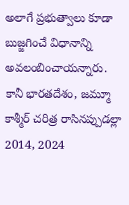అలాగే ప్రభుత్వాలు కూడా బుజ్జగించే విధానాన్ని అవలంబించాయన్నారు. కానీ భారతదేశం, జమ్మూ కాశ్మీర్ చరిత్ర రాసినప్పుడల్లా 2014, 2024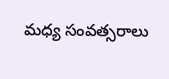మధ్య సంవత్సరాలు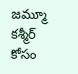జమ్మూ కశ్మీర్ కోసం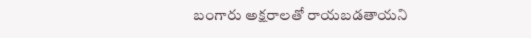బంగారు అక్షరాలతో రాయబడతాయని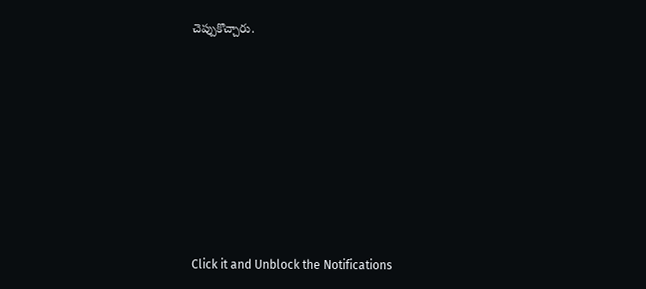చెప్పుకొచ్చారు.












Click it and Unblock the Notifications